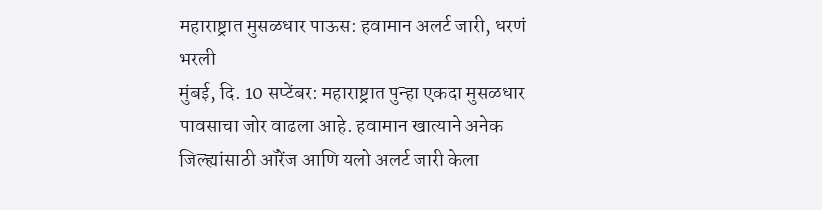महाराष्ट्रात मुसळधार पाऊस: हवामान अलर्ट जारी, धरणं भरली
मुंबई, दि. 10 सप्टेंबर: महाराष्ट्रात पुन्हा एकदा मुसळधार पावसाचा जोर वाढला आहे. हवामान खात्याने अनेक जिल्ह्यांसाठी ऑरेंज आणि यलो अलर्ट जारी केला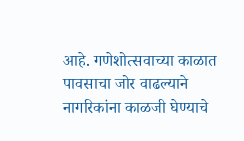आहे. गणेशोत्सवाच्या काळात पावसाचा जोर वाढल्याने नागरिकांना काळजी घेण्याचे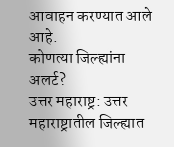आवाहन करण्यात आले आहे.
कोणत्या जिल्ह्यांना अलर्ट?
उत्तर महाराष्ट्र: उत्तर महाराष्ट्रातील जिल्ह्यात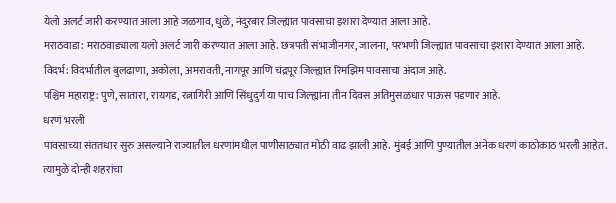येलो अलर्ट जारी करण्यात आला आहे जळगाव, धुळे, नंदुरबार जिल्ह्यात पावसाचा इशारा देण्यात आला आहे.
मराठवाडा: मराठवाड्याला यलो अलर्ट जारी करण्यात आला आहे. छत्रपती संभाजीनगर, जालना, परभणी जिल्ह्यात पावसाचा इशारा देण्यात आला आहे.
विदर्भ: विदर्भातील बुलढाणा, अकोला, अमरावती, नागपूर आणि चंद्रपूर जिल्ह्यात रिमझिम पावसाचा अंदाज आहे.
पश्चिम महाराष्ट्र: पुणे, सातारा, रायगड, रत्नागिरी आणि सिंधुदुर्ग या पाच जिल्ह्यांना तीन दिवस अतिमुसळधार पाऊस पडणार आहे.
धरणं भरली
पावसाच्या संततधार सुरु असल्याने राज्यातील धरणांमधील पाणीसाठ्यात मोठी वाढ झाली आहे. मुंबई आणि पुण्यातील अनेक धरणं काठोकाठ भरली आहेत. त्यामुळे दोन्ही शहरांचा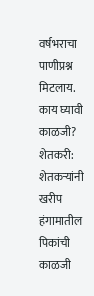वर्षभराचा पाणीप्रश्न मिटलाय.
काय घ्यावी काळजी?
शेतकरी: शेतकऱ्यांनी खरीप हंगामातील पिकांची काळजी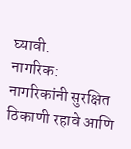घ्यावी.
नागरिक: नागरिकांनी सुरक्षित ठिकाणी रहावे आणि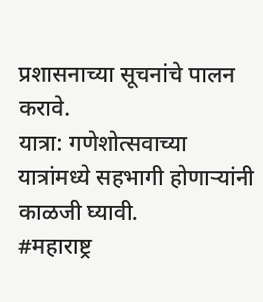प्रशासनाच्या सूचनांचे पालन करावे.
यात्रा: गणेशोत्सवाच्या यात्रांमध्ये सहभागी होणाऱ्यांनी काळजी घ्यावी.
#महाराष्ट्र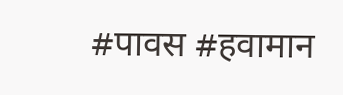#पावस #हवामान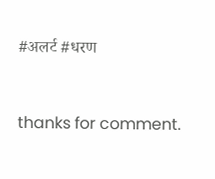#अलर्ट #धरण


thanks for comment.